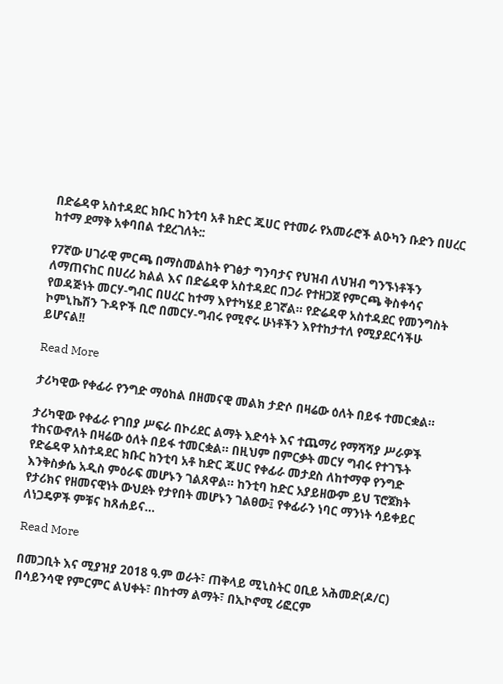በድሬዳዋ አስተዳደር ክቡር ከንቲባ አቶ ከድር ጁሀር የተመራ የአመራሮች ልዑካን ቡድን በሀረር ከተማ ደማቅ አቀባበል ተደረገለት::

የ7ኛው ሀገራዊ ምርጫ በማስመልከት የገፅታ ግንባታና የህዝብ ለህዝብ ግንኙነቶችን ለማጠናከር በሀረሪ ክልል እና በድሬዳዋ አስተዳደር በጋራ የተዘጋጀ የምርጫ ቅስቀሳና የወዳጅነት መርሃ-ግብር በሀረር ከተማ እየተካሄደ ይገኛል። የድሬዳዋ አስተዳደር የመንግስት ኮምኒኬሽን ጉዳዮች ቢሮ በመርሃ-ግብሩ የሚኖሩ ሁነቶችን እየተከታተለ የሚያደርሳችሁ ይሆናል!!

Read More

ታሪካዊው የቀፊራ የንግድ ማዕከል በዘመናዊ መልክ ታድሶ በዛሬው ዕለት በይፋ ተመርቋል።

ታሪካዊው የቀፊራ የገበያ ሥፍራ በኮሪደር ልማት እድሳት እና ተጨማሪ የማሻሻያ ሥራዎች ተከናውኖለት በዛሬው ዕለት በይፋ ተመርቋል። በዚህም በምርቃት መርሃ ግብሩ የተገኙት የድሬዳዋ አስተዳደር ክቡር ከንቲባ አቶ ከድር ጁሀር የቀፊራ መታደስ ለከተማዋ የንግድ እንቅስቃሴ አዲስ ምዕራፍ መሆኑን ገልጸዋል። ከንቲባ ከድር አያይዘውም ይህ ፕሮጀክት የታሪክና የዘመናዊነት ውህደት የታየበት መሆኑን ገልፀው፤ የቀፊራን ነባር ማንነት ሳይቀይር ለነጋዴዎች ምቹና ከጸሐይና…

Read More

በመጋቢት እና ሚያዝያ 2018 ዓ.ም ወራት፣ ጠቅላይ ሚኒስትር ዐቢይ አሕመድ(ዶ/ር) በሳይንሳዊ የምርምር ልህቀት፣ በከተማ ልማት፣ በኢኮኖሚ ሪፎርም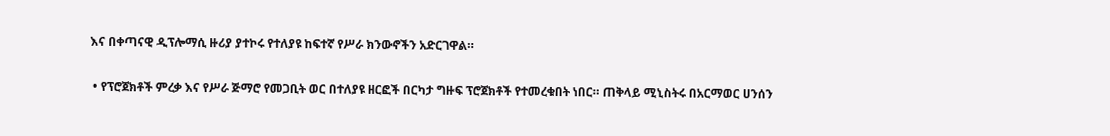እና በቀጣናዊ ዲፕሎማሲ ዙሪያ ያተኮሩ የተለያዩ ከፍተኛ የሥራ ክንውኖችን አድርገዋል።

 • የፕሮጀክቶች ምረቃ እና የሥራ ጅማሮ የመጋቢት ወር በተለያዩ ዘርፎች በርካታ ግዙፍ ፕሮጀክቶች የተመረቁበት ነበር። ጠቅላይ ሚኒስትሩ በአርማወር ሀንሰን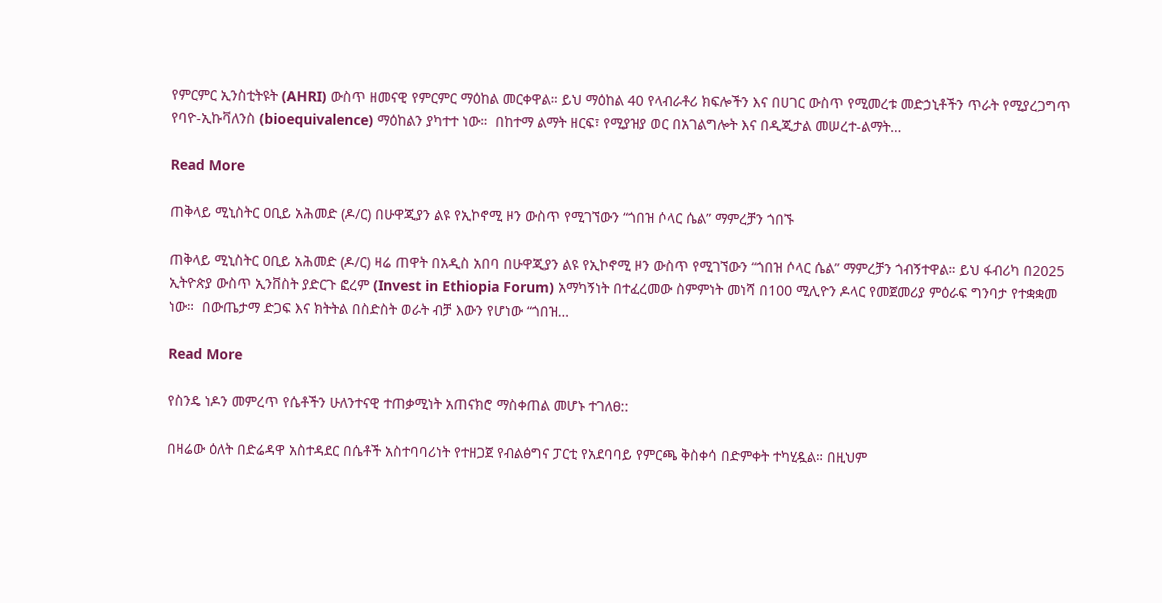የምርምር ኢንስቲትዩት (AHRI) ውስጥ ዘመናዊ የምርምር ማዕከል መርቀዋል። ይህ ማዕከል 40 የላብራቶሪ ክፍሎችን እና በሀገር ውስጥ የሚመረቱ መድኃኒቶችን ጥራት የሚያረጋግጥ የባዮ-ኢኩቫለንስ (bioequivalence) ማዕከልን ያካተተ ነው።  በከተማ ልማት ዘርፍ፣ የሚያዝያ ወር በአገልግሎት እና በዲጂታል መሠረተ-ልማት…

Read More

ጠቅላይ ሚኒስትር ዐቢይ አሕመድ (ዶ/ር) በሁዋጂያን ልዩ የኢኮኖሚ ዞን ውስጥ የሚገኘውን “ጎበዝ ሶላር ሴል” ማምረቻን ጎበኙ

ጠቅላይ ሚኒስትር ዐቢይ አሕመድ (ዶ/ር) ዛሬ ጠዋት በአዲስ አበባ በሁዋጂያን ልዩ የኢኮኖሚ ዞን ውስጥ የሚገኘውን “ጎበዝ ሶላር ሴል” ማምረቻን ጎብኝተዋል። ይህ ፋብሪካ በ2025 ኢትዮጵያ ውስጥ ኢንቨስት ያድርጉ ፎረም (Invest in Ethiopia Forum) አማካኝነት በተፈረመው ስምምነት መነሻ በ100 ሚሊዮን ዶላር የመጀመሪያ ምዕራፍ ግንባታ የተቋቋመ ነው።  በውጤታማ ድጋፍ እና ክትትል በስድስት ወራት ብቻ እውን የሆነው “ጎበዝ…

Read More

የስንዴ ነዶን መምረጥ የሴቶችን ሁለንተናዊ ተጠቃሚነት አጠናክሮ ማስቀጠል መሆኑ ተገለፀ::

በዛሬው ዕለት በድሬዳዋ አስተዳደር በሴቶች አስተባባሪነት የተዘጋጀ የብልፅግና ፓርቲ የአደባባይ የምርጫ ቅስቀሳ በድምቀት ተካሂዷል። በዚህም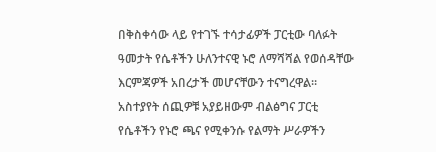በቅስቀሳው ላይ የተገኙ ተሳታፊዎች ፓርቲው ባለፉት ዓመታት የሴቶችን ሁለንተናዊ ኑሮ ለማሻሻል የወሰዳቸው እርምጃዎች አበረታች መሆናቸውን ተናግረዋል። አስተያየት ሰጪዎቹ አያይዘውም ብልፅግና ፓርቲ የሴቶችን የኑሮ ጫና የሚቀንሱ የልማት ሥራዎችን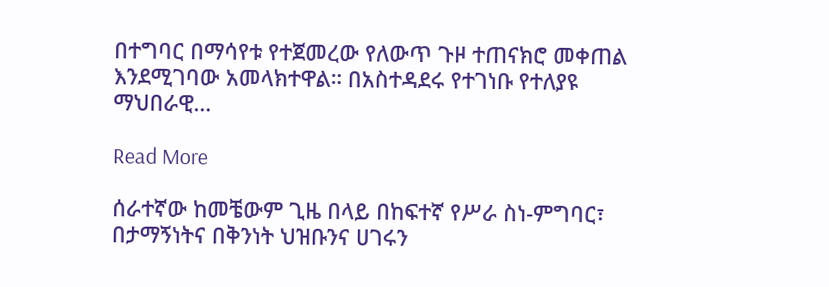በተግባር በማሳየቱ የተጀመረው የለውጥ ጉዞ ተጠናክሮ መቀጠል እንደሚገባው አመላክተዋል። በአስተዳደሩ የተገነቡ የተለያዩ ማህበራዊ…

Read More

ሰራተኛው ከመቼውም ጊዜ በላይ በከፍተኛ የሥራ ስነ-ምግባር፣ በታማኝነትና በቅንነት ህዝቡንና ሀገሩን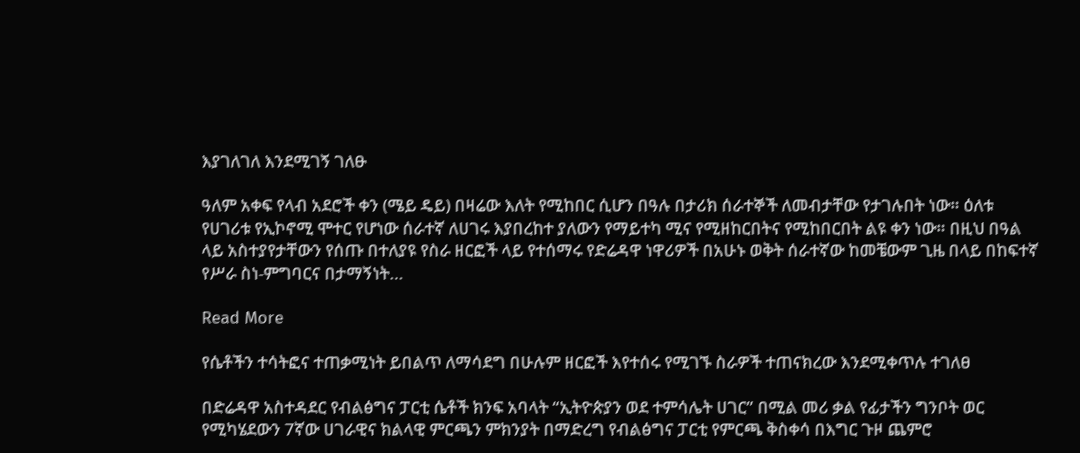እያገለገለ እንደሚገኝ ገለፁ

ዓለም አቀፍ የላብ አደሮች ቀን (ሜይ ዴይ) በዛሬው እለት የሚከበር ሲሆን በዓሉ በታሪክ ሰራተኞች ለመብታቸው የታገሉበት ነው። ዕለቱ የሀገሪቱ የኢኮኖሚ ሞተር የሆነው ሰራተኛ ለሀገሩ እያበረከተ ያለውን የማይተካ ሚና የሚዘከርበትና የሚከበርበት ልዩ ቀን ነው። በዚህ በዓል ላይ አስተያየታቸውን የሰጡ በተለያዩ የስራ ዘርፎች ላይ የተሰማሩ የድሬዳዋ ነዋሪዎች በአሁኑ ወቅት ሰራተኛው ከመቼውም ጊዜ በላይ በከፍተኛ የሥራ ስነ-ምግባርና በታማኝነት…

Read More

የሴቶችን ተሳትፎና ተጠቃሚነት ይበልጥ ለማሳደግ በሁሉም ዘርፎች እየተሰሩ የሚገኙ ስራዎች ተጠናክረው እንደሚቀጥሉ ተገለፀ

በድሬዳዋ አስተዳደር የብልፅግና ፓርቲ ሴቶች ክንፍ አባላት “ኢትዮጵያን ወደ ተምሳሌት ሀገር” በሚል መሪ ቃል የፊታችን ግንቦት ወር የሚካሄደውን 7ኛው ሀገራዊና ክልላዊ ምርጫን ምክንያት በማድረግ የብልፅግና ፓርቲ የምርጫ ቅስቀሳ በእግር ጉዞ ጨምሮ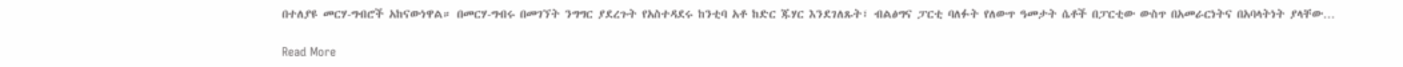በተለያዩ መርሃ-ግብሮች አከናውነዋል። በመርሃ-ግብሩ በመገኘት ንግግር ያደረጉት የአስተዳደሩ ከንቲባ አቶ ከድር ጁሃር እንደገለጹት፣ ብልፅግና ፓርቲ ባለፉት የለውጥ ዓመታት ሴቶች በፓርቲው ውስጥ በአመራርነትና በአባላትነት ያላቸው…

Read More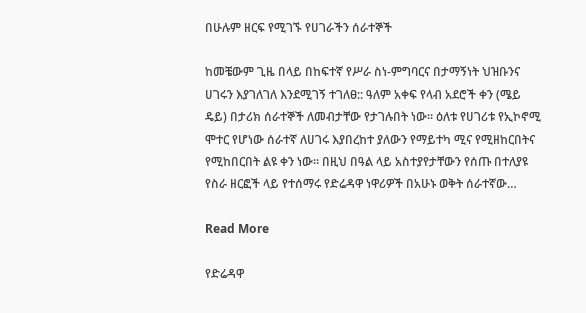በሁሉም ዘርፍ የሚገኙ የሀገራችን ሰራተኞች

ከመቼውም ጊዜ በላይ በከፍተኛ የሥራ ስነ-ምግባርና በታማኝነት ህዝቡንና ሀገሩን እያገለገለ እንደሚገኝ ተገለፀ:: ዓለም አቀፍ የላብ አደሮች ቀን (ሜይ ዴይ) በታሪክ ሰራተኞች ለመብታቸው የታገሉበት ነው። ዕለቱ የሀገሪቱ የኢኮኖሚ ሞተር የሆነው ሰራተኛ ለሀገሩ እያበረከተ ያለውን የማይተካ ሚና የሚዘከርበትና የሚከበርበት ልዩ ቀን ነው። በዚህ በዓል ላይ አስተያየታቸውን የሰጡ በተለያዩ የስራ ዘርፎች ላይ የተሰማሩ የድሬዳዋ ነዋሪዎች በአሁኑ ወቅት ሰራተኛው…

Read More

የድሬዳዋ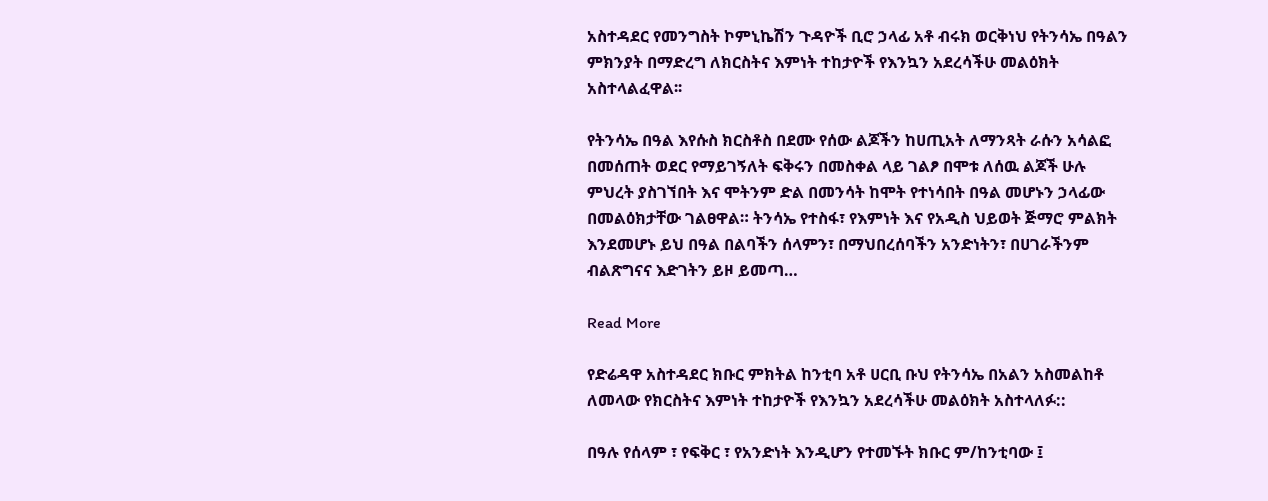አስተዳደር የመንግስት ኮምኒኬሽን ጉዳዮች ቢሮ ኃላፊ አቶ ብሩክ ወርቅነህ የትንሳኤ በዓልን ምክንያት በማድረግ ለክርስትና እምነት ተከታዮች የእንኳን አደረሳችሁ መልዕክት አስተላልፈዋል፡፡

የትንሳኤ በዓል እየሱስ ክርስቶስ በደሙ የሰው ልጆችን ከሀጢአት ለማንጻት ራሱን አሳልፎ በመሰጠት ወደር የማይገኝለት ፍቅሩን በመስቀል ላይ ገልፆ በሞቱ ለሰዉ ልጆች ሁሉ ምህረት ያስገኘበት እና ሞትንም ድል በመንሳት ከሞት የተነሳበት በዓል መሆኑን ኃላፊው በመልዕክታቸው ገልፀዋል። ትንሳኤ የተስፋ፣ የእምነት እና የአዲስ ህይወት ጅማሮ ምልክት እንደመሆኑ ይህ በዓል በልባችን ሰላምን፣ በማህበረሰባችን አንድነትን፣ በሀገራችንም ብልጽግናና እድገትን ይዞ ይመጣ…

Read More

የድሬዳዋ አስተዳደር ክቡር ምክትል ከንቲባ አቶ ሀርቢ ቡህ የትንሳኤ በአልን አስመልከቶ ለመላው የክርስትና እምነት ተከታዮች የእንኳን አደረሳችሁ መልዕክት አስተላለፉ::

በዓሉ የሰላም ፣ የፍቅር ፣ የአንድነት እንዲሆን የተመኙት ክቡር ም/ከንቲባው ፤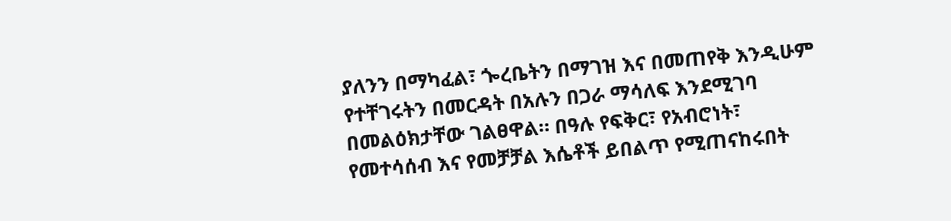ያለንን በማካፈል፣ ጐረቤትን በማገዝ እና በመጠየቅ እንዲሁም የተቸገሩትን በመርዳት በአሉን በጋራ ማሳለፍ እንደሚገባ በመልዕክታቸው ገልፀዋል። በዓሉ የፍቅር፣ የአብሮነት፣ የመተሳሰብ እና የመቻቻል እሴቶች ይበልጥ የሚጠናከሩበት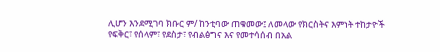ሊሆን እንደሚገባ ክቡር ም/ ከንቲባው ጠቁመው፤ ለመላው የክርስትና እምነት ተከታዮች የፍቅር፣ የሰላም፣ የደስታ፣ የብልፅግና እና የመተሳሰብ በአል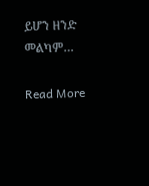ይሆን ዘንድ መልካም…

Read More